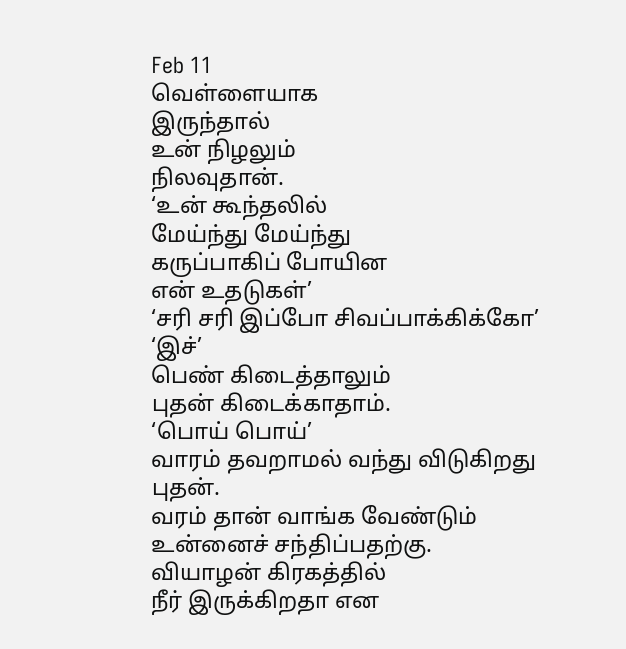Feb 11
வெள்ளையாக
இருந்தால்
உன் நிழலும்
நிலவுதான்.
‘உன் கூந்தலில்
மேய்ந்து மேய்ந்து
கருப்பாகிப் போயின
என் உதடுகள்’
‘சரி சரி இப்போ சிவப்பாக்கிக்கோ’
‘இச்’
பெண் கிடைத்தாலும்
புதன் கிடைக்காதாம்.
‘பொய் பொய்’
வாரம் தவறாமல் வந்து விடுகிறது புதன்.
வரம் தான் வாங்க வேண்டும்
உன்னைச் சந்திப்பதற்கு.
வியாழன் கிரகத்தில்
நீர் இருக்கிறதா என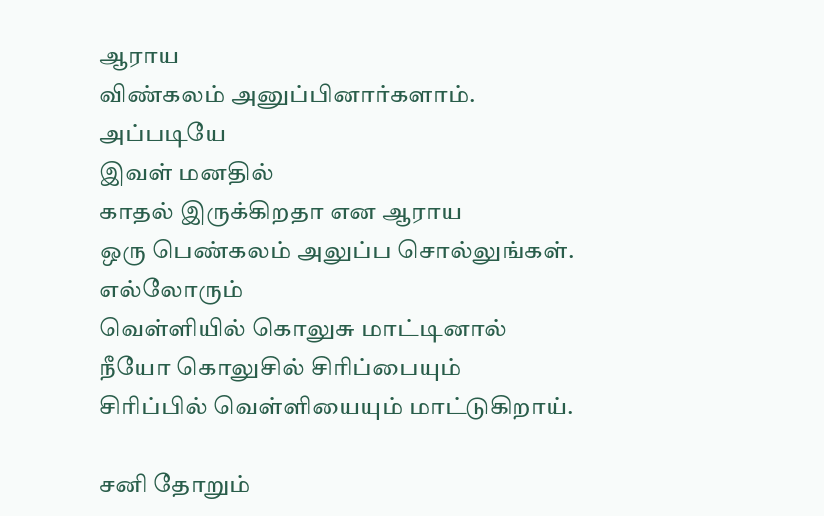ஆராய
விண்கலம் அனுப்பினார்களாம்.
அப்படியே
இவள் மனதில்
காதல் இருக்கிறதா என ஆராய
ஒரு பெண்கலம் அலுப்ப சொல்லுங்கள்.
எல்லோரும்
வெள்ளியில் கொலுசு மாட்டினால்
நீயோ கொலுசில் சிரிப்பையும்
சிரிப்பில் வெள்ளியையும் மாட்டுகிறாய்.

சனி தோறும்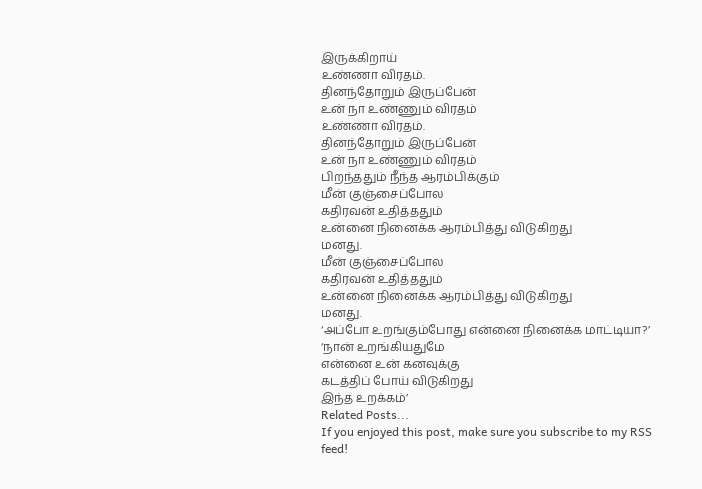இருக்கிறாய்
உண்ணா விரதம்.
தினந்தோறும் இருப்பேன்
உன் நா உண்ணும் விரதம்
உண்ணா விரதம்.
தினந்தோறும் இருப்பேன்
உன் நா உண்ணும் விரதம்
பிறந்ததும் நீந்த ஆரம்பிக்கும்
மீன் குஞ்சைப்போல
கதிரவன் உதித்ததும்
உன்னை நினைக்க ஆரம்பித்து விடுகிறது
மனது.
மீன் குஞ்சைப்போல
கதிரவன் உதித்ததும்
உன்னை நினைக்க ஆரம்பித்து விடுகிறது
மனது.
‘அப்போ உறங்கும்போது என்னை நினைக்க மாட்டியா?’
‘நான் உறங்கியதுமே
என்னை உன் கனவுக்கு
கடத்திப் போய் விடுகிறது
இந்த உறக்கம்’
Related Posts...
If you enjoyed this post, make sure you subscribe to my RSS feed!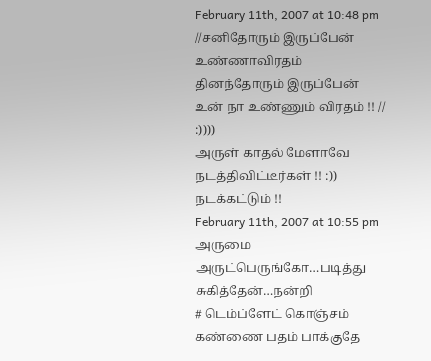February 11th, 2007 at 10:48 pm
//சனிதோரும் இருப்பேன்
உண்ணாவிரதம்
தினந்தோரும் இருப்பேன்
உன் நா உண்ணும் விரதம் !! //
:))))
அருள் காதல் மேளாவே நடத்திவிட்டீர்கள் !! :)) நடக்கட்டும் !!
February 11th, 2007 at 10:55 pm
அருமை அருட்பெருங்கோ…படித்து சுகித்தேன்…நன்றி
# டெம்ப்ளேட் கொஞ்சம் கண்ணை பதம் பாக்குதே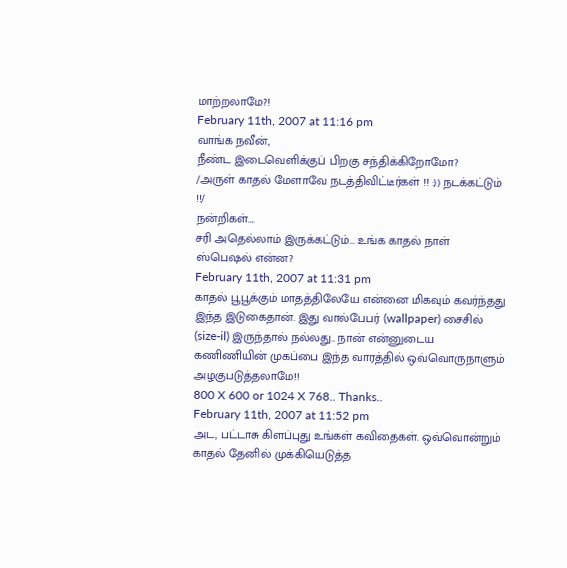மாற்றலாமே?!
February 11th, 2007 at 11:16 pm
வாங்க நவீன்,
நீண்ட இடைவெளிக்குப் பிறகு சந்திக்கிறோமோ?
/அருள் காதல் மேளாவே நடத்திவிட்டீர்கள் !! :)) நடக்கட்டும் !!/
நன்றிகள்….
சரி அதெல்லாம் இருக்கட்டும்… உங்க காதல் நாள் ஸ்பெஷல் என்ன?
February 11th, 2007 at 11:31 pm
காதல் பூபூக்கும் மாதத்திலேயே என்னை மிகவும் கவர்ந்தது இந்த இடுகைதான். இது வால்பேபர் (wallpaper) சைசில் (size-il) இருந்தால் நல்லது.. நான் என்னுடைய கணிணியின் முகப்பை இந்த வாரத்தில் ஒவ்வொருநாளும் அழகுபடுத்தலாமே!!
800 X 600 or 1024 X 768.. Thanks..
February 11th, 2007 at 11:52 pm
அட, பட்டாசு கிளப்புது உங்கள் கவிதைகள். ஒவ்வொன்றும் காதல் தேனில் முக்கியெடுத்த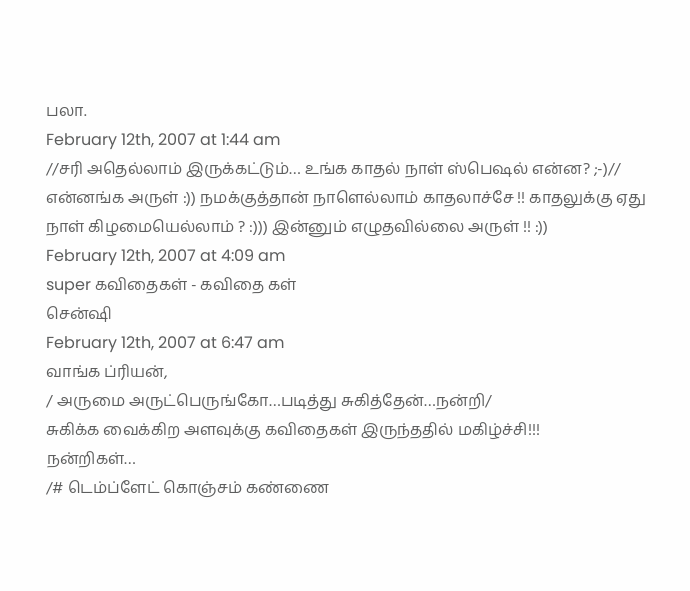பலா.
February 12th, 2007 at 1:44 am
//சரி அதெல்லாம் இருக்கட்டும்… உங்க காதல் நாள் ஸ்பெஷல் என்ன? ;-)//
என்னங்க அருள் :)) நமக்குத்தான் நாளெல்லாம் காதலாச்சே !! காதலுக்கு ஏது நாள் கிழமையெல்லாம் ? :))) இன்னும் எழுதவில்லை அருள் !! :))
February 12th, 2007 at 4:09 am
super கவிதைகள் - கவிதை கள்
சென்ஷி
February 12th, 2007 at 6:47 am
வாங்க ப்ரியன்,
/ அருமை அருட்பெருங்கோ…படித்து சுகித்தேன்…நன்றி/
சுகிக்க வைக்கிற அளவுக்கு கவிதைகள் இருந்ததில் மகிழ்ச்சி!!!
நன்றிகள்…
/# டெம்ப்ளேட் கொஞ்சம் கண்ணை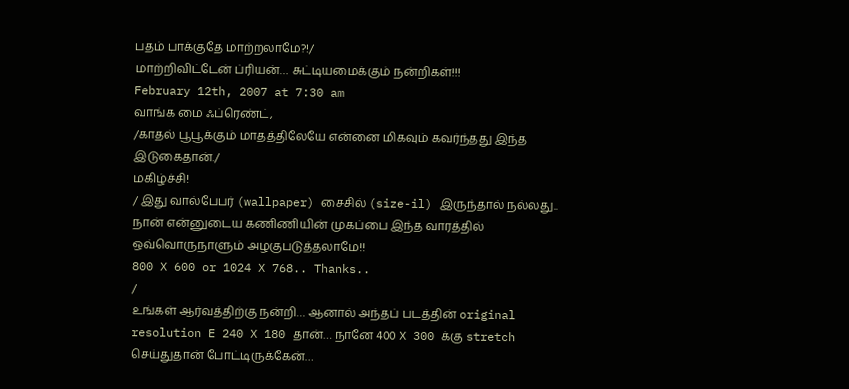பதம் பாக்குதே மாற்றலாமே?!/
மாற்றிவிட்டேன் ப்ரியன்… சுட்டியமைக்கும் நன்றிகள்!!!
February 12th, 2007 at 7:30 am
வாங்க மை ஃப்ரெண்ட்,
/காதல் பூபூக்கும் மாதத்திலேயே என்னை மிகவும் கவர்ந்தது இந்த இடுகைதான்./
மகிழ்ச்சி!
/ இது வால்பேபர் (wallpaper) சைசில் (size-il) இருந்தால் நல்லது.. நான் என்னுடைய கணிணியின் முகப்பை இந்த வாரத்தில் ஒவ்வொருநாளும் அழகுபடுத்தலாமே!!
800 X 600 or 1024 X 768.. Thanks..
/
உங்கள் ஆர்வத்திற்கு நன்றி… ஆனால் அந்தப் படத்தின் original resolution E 240 X 180 தான்… நானே 400 X 300 க்கு stretch செய்துதான் போட்டிருக்கேன்…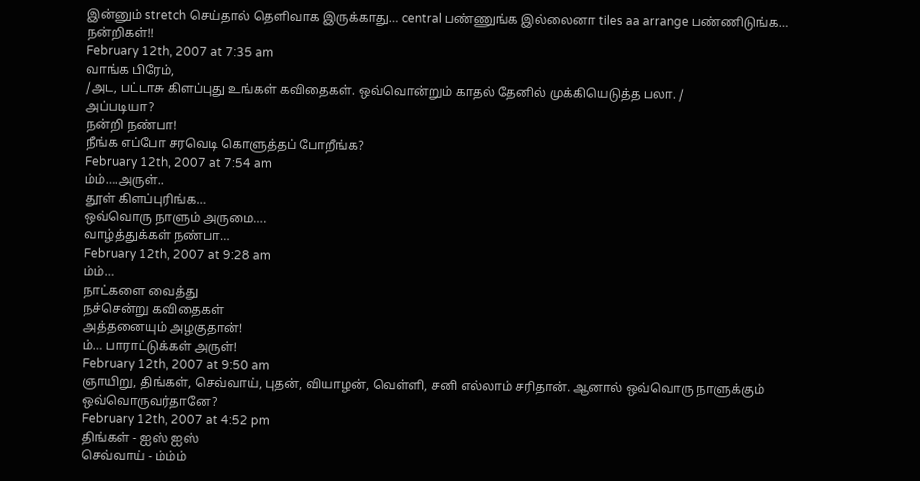இன்னும் stretch செய்தால் தெளிவாக இருக்காது… central பண்ணுங்க இல்லைனா tiles aa arrange பண்ணிடுங்க…
நன்றிகள்!!
February 12th, 2007 at 7:35 am
வாங்க பிரேம்,
/அட, பட்டாசு கிளப்புது உங்கள் கவிதைகள். ஒவ்வொன்றும் காதல் தேனில் முக்கியெடுத்த பலா. /
அப்படியா?
நன்றி நண்பா!
நீங்க எப்போ சரவெடி கொளுத்தப் போறீங்க?
February 12th, 2007 at 7:54 am
ம்ம்….அருள்..
தூள் கிளப்புரிங்க…
ஒவ்வொரு நாளும் அருமை….
வாழ்த்துக்கள் நண்பா…
February 12th, 2007 at 9:28 am
ம்ம்…
நாட்களை வைத்து
நச்சென்று கவிதைகள்
அத்தனையும் அழகுதான்!
ம்… பாராட்டுக்கள் அருள்!
February 12th, 2007 at 9:50 am
ஞாயிறு, திங்கள், செவ்வாய், புதன், வியாழன், வெள்ளி, சனி எல்லாம் சரிதான். ஆனால் ஒவ்வொரு நாளுக்கும் ஒவ்வொருவர்தானே?
February 12th, 2007 at 4:52 pm
திங்கள் - ஐஸ் ஐஸ்
செவ்வாய் - ம்ம்ம்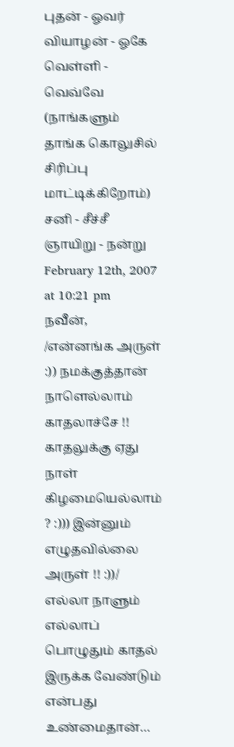புதன் - ஓவர்
வியாழன் - ஓகே
வெள்ளி - வெவ்வே (நாங்களும் தாங்க கொலுசில் சிரிப்பு மாட்டிக்கிறோம்)
சனி - சீச்சீ
ஞாயிறு - நன்று
February 12th, 2007 at 10:21 pm
நவீன்,
/என்னங்க அருள் :)) நமக்குத்தான் நாளெல்லாம் காதலாச்சே !! காதலுக்கு ஏது நாள் கிழமையெல்லாம் ? :))) இன்னும் எழுதவில்லை அருள் !! :))/
எல்லா நாளும் எல்லாப் பொழுதும் காதல் இருக்க வேண்டும் என்பது உண்மைதான்…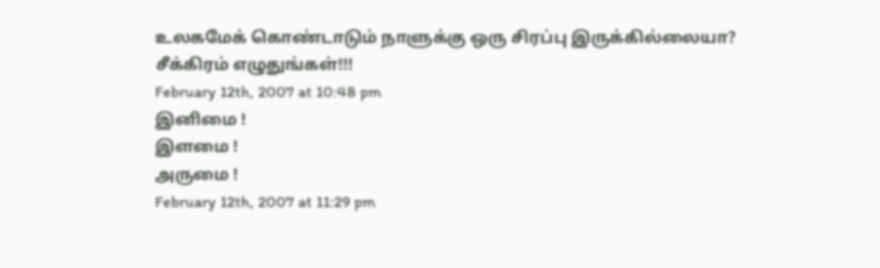உலகமேக் கொண்டாடும் நாளுக்கு ஒரு சிரப்பு இருக்கில்லையா?
சீக்கிரம் எழுதுங்கள்!!!
February 12th, 2007 at 10:48 pm
இனிமை !
இளமை !
அருமை !
February 12th, 2007 at 11:29 pm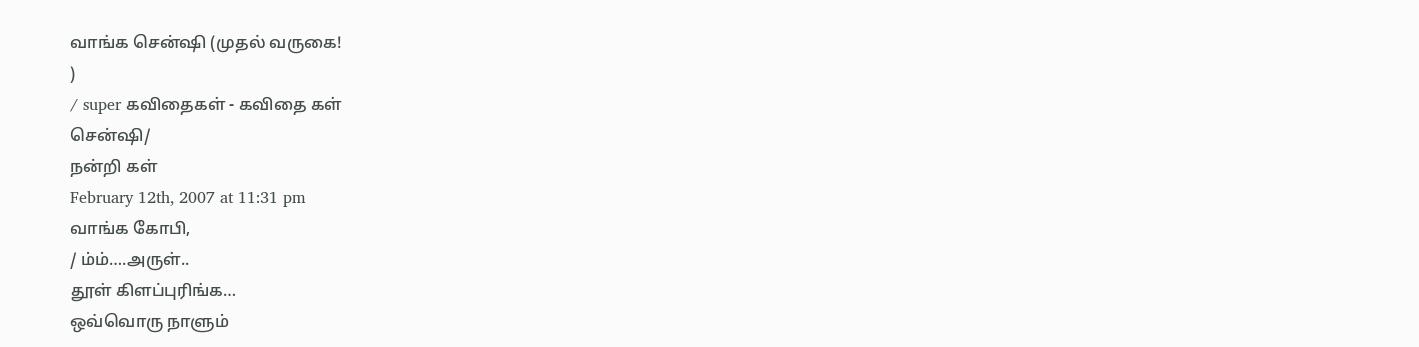வாங்க சென்ஷி (முதல் வருகை!
)
/ super கவிதைகள் - கவிதை கள்
சென்ஷி/
நன்றி கள்
February 12th, 2007 at 11:31 pm
வாங்க கோபி,
/ ம்ம்….அருள்..
தூள் கிளப்புரிங்க…
ஒவ்வொரு நாளும்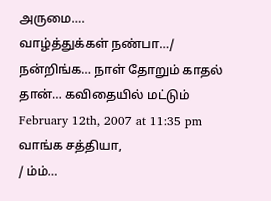அருமை….
வாழ்த்துக்கள் நண்பா…/
நன்றிங்க… நாள் தோறும் காதல் தான்… கவிதையில் மட்டும்
February 12th, 2007 at 11:35 pm
வாங்க சத்தியா,
/ ம்ம்…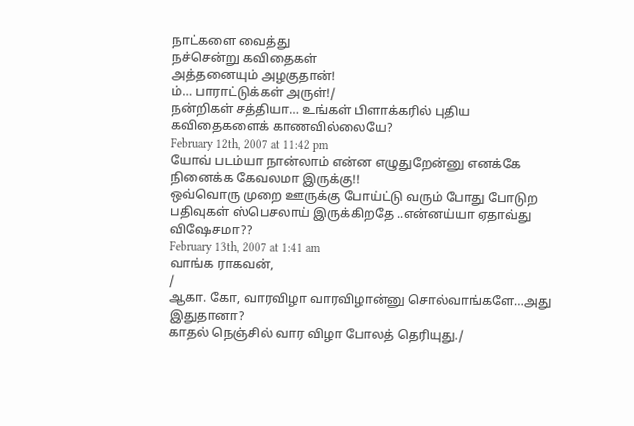நாட்களை வைத்து
நச்சென்று கவிதைகள்
அத்தனையும் அழகுதான்!
ம்… பாராட்டுக்கள் அருள்!/
நன்றிகள் சத்தியா… உங்கள் பிளாக்கரில் புதிய கவிதைகளைக் காணவில்லையே?
February 12th, 2007 at 11:42 pm
யோவ் படம்யா நான்லாம் என்ன எழுதுறேன்னு எனக்கே நினைக்க கேவலமா இருக்கு!!
ஒவ்வொரு முறை ஊருக்கு போய்ட்டு வரும் போது போடுற பதிவுகள் ஸ்பெசலாய் இருக்கிறதே ..என்னய்யா ஏதாவ்து விஷேசமா??
February 13th, 2007 at 1:41 am
வாங்க ராகவன்,
/
ஆகா. கோ, வாரவிழா வாரவிழான்னு சொல்வாங்களே…அது இதுதானா?
காதல் நெஞ்சில் வார விழா போலத் தெரியுது./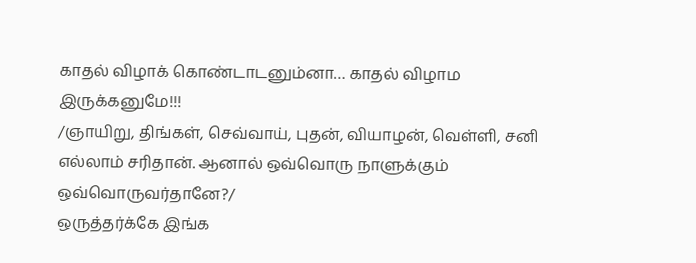காதல் விழாக் கொண்டாடனும்னா… காதல் விழாம இருக்கனுமே!!!
/ஞாயிறு, திங்கள், செவ்வாய், புதன், வியாழன், வெள்ளி, சனி எல்லாம் சரிதான். ஆனால் ஒவ்வொரு நாளுக்கும் ஒவ்வொருவர்தானே?/
ஒருத்தர்க்கே இங்க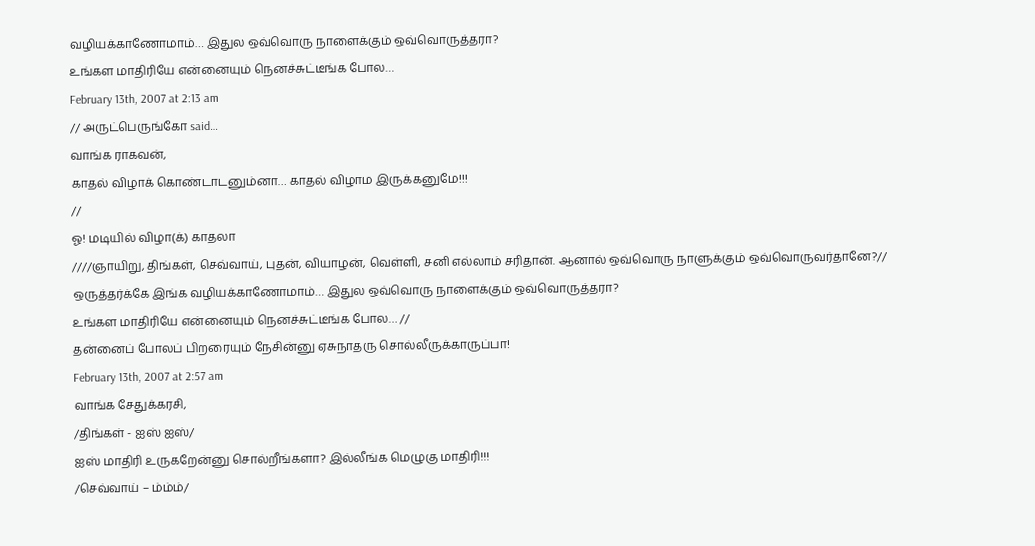வழியக்காணோமாம்… இதுல ஒவ்வொரு நாளைக்கும் ஒவ்வொருத்தரா?
உங்கள மாதிரியே என்னையும் நெனச்சுட்டீங்க போல…
February 13th, 2007 at 2:13 am
// அருட்பெருங்கோ said…
வாங்க ராகவன்,
காதல் விழாக் கொண்டாடனும்னா… காதல் விழாம இருக்கனுமே!!!
//
ஓ! மடியில் விழா(க்) காதலா
////ஞாயிறு, திங்கள், செவ்வாய், புதன், வியாழன், வெள்ளி, சனி எல்லாம் சரிதான். ஆனால் ஒவ்வொரு நாளுக்கும் ஒவ்வொருவர்தானே?//
ஒருத்தர்க்கே இங்க வழியக்காணோமாம்… இதுல ஒவ்வொரு நாளைக்கும் ஒவ்வொருத்தரா?
உங்கள மாதிரியே என்னையும் நெனச்சுட்டீங்க போல… //
தன்னைப் போலப் பிறரையும் நேசின்னு ஏசுநாதரு சொல்லீருக்காருப்பா!
February 13th, 2007 at 2:57 am
வாங்க சேதுக்கரசி,
/திங்கள் - ஐஸ் ஐஸ்/
ஐஸ் மாதிரி உருகறேன்னு சொல்றீங்களா? இல்லீங்க மெழுகு மாதிரி!!!
/செவ்வாய் – ம்ம்ம்/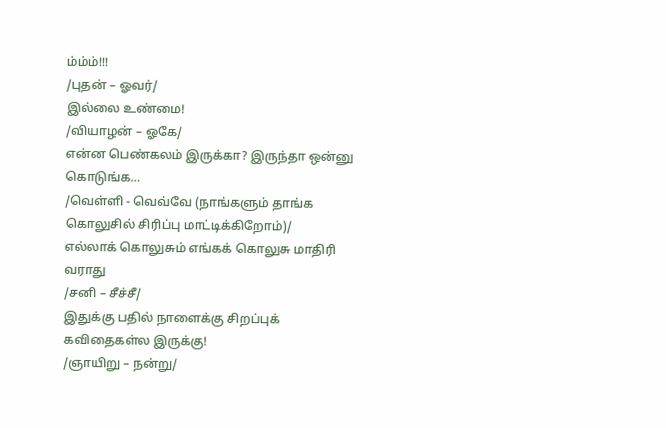ம்ம்ம்!!!
/புதன் – ஓவர்/
இல்லை உண்மை!
/வியாழன் – ஓகே/
என்ன பெண்கலம் இருக்கா? இருந்தா ஒன்னு கொடுங்க…
/வெள்ளி - வெவ்வே (நாங்களும் தாங்க கொலுசில் சிரிப்பு மாட்டிக்கிறோம்)/
எல்லாக் கொலுசும் எங்கக் கொலுசு மாதிரி வராது
/சனி – சீச்சீ/
இதுக்கு பதில் நாளைக்கு சிறப்புக் கவிதைகள்ல இருக்கு!
/ஞாயிறு – நன்று/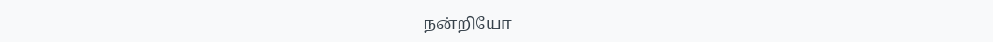நன்றியோ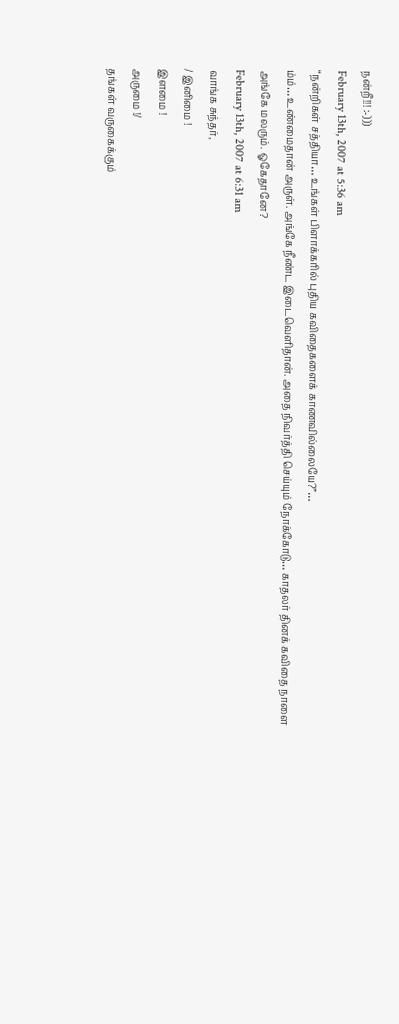நன்றீ!!! :-)))
February 13th, 2007 at 5:36 am
“நன்றிகள் சத்தியா… உங்கள் பிளாக்கரில் புதிய கவிதைகளைக் காணவில்லையே?”…
ம்ம்… உண்மைதான் அருள். அங்கே நீண்ட இடைவெளிதான். அதை நிவர்த்தி செய்யும் நோக்கோடு… காதலர் தினக் கவிதை நாளை அங்கே மலரும். ஓகேதானே?
February 13th, 2007 at 6:31 am
வாங்க சுந்தர்,
/ இனிமை !
இளமை !
அருமை !/
தங்கள் வருகைக்கும்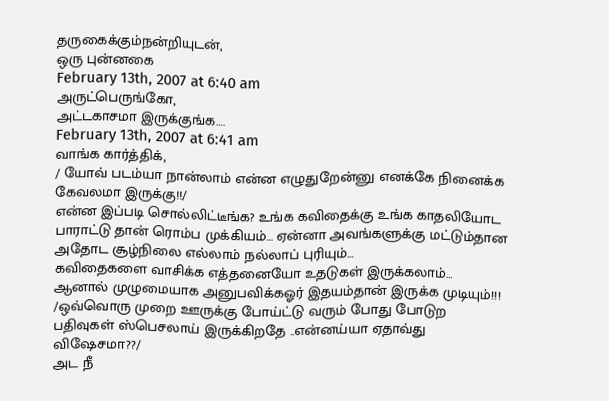தருகைக்கும்நன்றியுடன்,
ஒரு புன்னகை
February 13th, 2007 at 6:40 am
அருட்பெருங்கோ,
அட்டகாசமா இருக்குங்க….
February 13th, 2007 at 6:41 am
வாங்க கார்த்திக்,
/ யோவ் படம்யா நான்லாம் என்ன எழுதுறேன்னு எனக்கே நினைக்க கேவலமா இருக்கு!!/
என்ன இப்படி சொல்லிட்டீங்க? உங்க கவிதைக்கு உங்க காதலியோட பாராட்டு தான் ரொம்ப முக்கியம்… ஏன்னா அவங்களுக்கு மட்டும்தான அதோட சூழ்நிலை எல்லாம் நல்லாப் புரியும்…
கவிதைகளை வாசிக்க எத்தனையோ உதடுகள் இருக்கலாம்… ஆனால் முழுமையாக அனுபவிக்கஓர் இதயம்தான் இருக்க முடியும்!!!
/ஒவ்வொரு முறை ஊருக்கு போய்ட்டு வரும் போது போடுற பதிவுகள் ஸ்பெசலாய் இருக்கிறதே ..என்னய்யா ஏதாவ்து விஷேசமா??/
அட நீ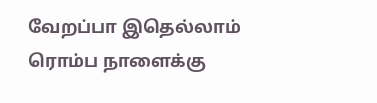வேறப்பா இதெல்லாம் ரொம்ப நாளைக்கு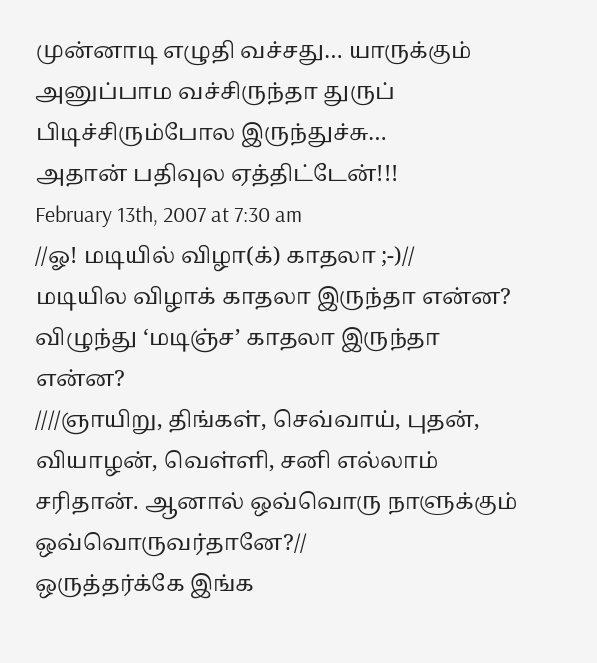முன்னாடி எழுதி வச்சது… யாருக்கும் அனுப்பாம வச்சிருந்தா துருப் பிடிச்சிரும்போல இருந்துச்சு…
அதான் பதிவுல ஏத்திட்டேன்!!!
February 13th, 2007 at 7:30 am
//ஓ! மடியில் விழா(க்) காதலா ;-)//
மடியில விழாக் காதலா இருந்தா என்ன?
விழுந்து ‘மடிஞ்ச’ காதலா இருந்தா என்ன?
////ஞாயிறு, திங்கள், செவ்வாய், புதன், வியாழன், வெள்ளி, சனி எல்லாம் சரிதான். ஆனால் ஒவ்வொரு நாளுக்கும் ஒவ்வொருவர்தானே?//
ஒருத்தர்க்கே இங்க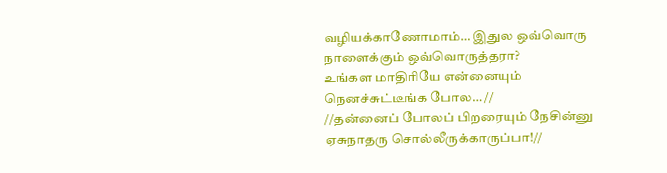வழியக்காணோமாம்… இதுல ஒவ்வொரு நாளைக்கும் ஒவ்வொருத்தரா?
உங்கள மாதிரியே என்னையும் நெனச்சுட்டீங்க போல… //
//தன்னைப் போலப் பிறரையும் நேசின்னு ஏசுநாதரு சொல்லீருக்காருப்பா!//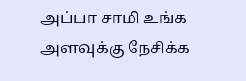அப்பா சாமி உங்க அளவுக்கு நேசிக்க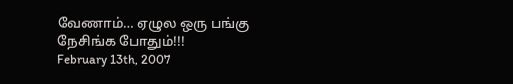வேணாம்… ஏழுல ஒரு பங்கு நேசிங்க போதும்!!!
February 13th, 2007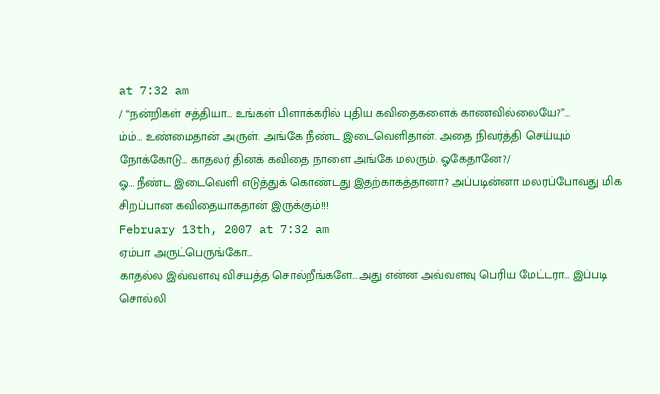at 7:32 am
/ “நன்றிகள் சத்தியா… உங்கள் பிளாக்கரில் புதிய கவிதைகளைக் காணவில்லையே?”…
ம்ம்… உண்மைதான் அருள். அங்கே நீண்ட இடைவெளிதான். அதை நிவர்த்தி செய்யும் நோக்கோடு… காதலர் தினக் கவிதை நாளை அங்கே மலரும். ஓகேதானே?/
ஓ… நீண்ட இடைவெளி எடுத்துக் கொண்டது இதற்காகத்தானா? அப்படின்னா மலரப்போவது மிக சிறப்பான கவிதையாகதான் இருக்கும்!!!
February 13th, 2007 at 7:32 am
ஏம்பா அருட்பெருங்கோ…
காதல்ல இவ்வளவு விசயத்த சொல்றீங்களே…அது என்ன அவ்வளவு பெரிய மேட்டரா… இப்படி சொல்லி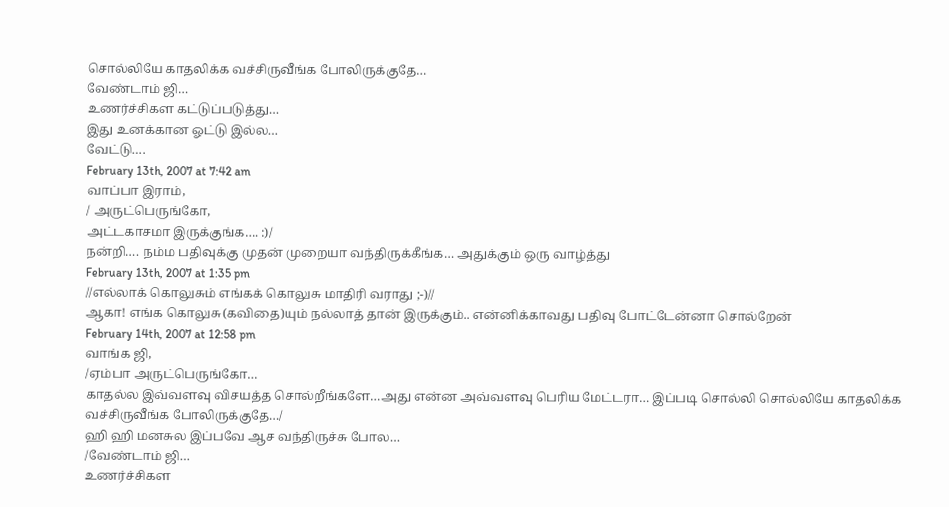சொல்லியே காதலிக்க வச்சிருவீங்க போலிருக்குதே…
வேண்டாம் ஜி…
உணர்ச்சிகள கட்டுப்படுத்து…
இது உனக்கான ஓட்டு இல்ல…
வேட்டு….
February 13th, 2007 at 7:42 am
வாப்பா இராம்,
/ அருட்பெருங்கோ,
அட்டகாசமா இருக்குங்க…. :)/
நன்றி…. நம்ம பதிவுக்கு முதன் முறையா வந்திருக்கீங்க… அதுக்கும் ஒரு வாழ்த்து
February 13th, 2007 at 1:35 pm
//எல்லாக் கொலுசும் எங்கக் கொலுசு மாதிரி வராது ;-)//
ஆகா! எங்க கொலுசு(கவிதை)யும் நல்லாத் தான் இருக்கும்.. என்னிக்காவது பதிவு போட்டேன்னா சொல்றேன்
February 14th, 2007 at 12:58 pm
வாங்க ஜி,
/ஏம்பா அருட்பெருங்கோ…
காதல்ல இவ்வளவு விசயத்த சொல்றீங்களே…அது என்ன அவ்வளவு பெரிய மேட்டரா… இப்படி சொல்லி சொல்லியே காதலிக்க வச்சிருவீங்க போலிருக்குதே…/
ஹி ஹி மனசுல இப்பவே ஆச வந்திருச்சு போல…
/வேண்டாம் ஜி…
உணர்ச்சிகள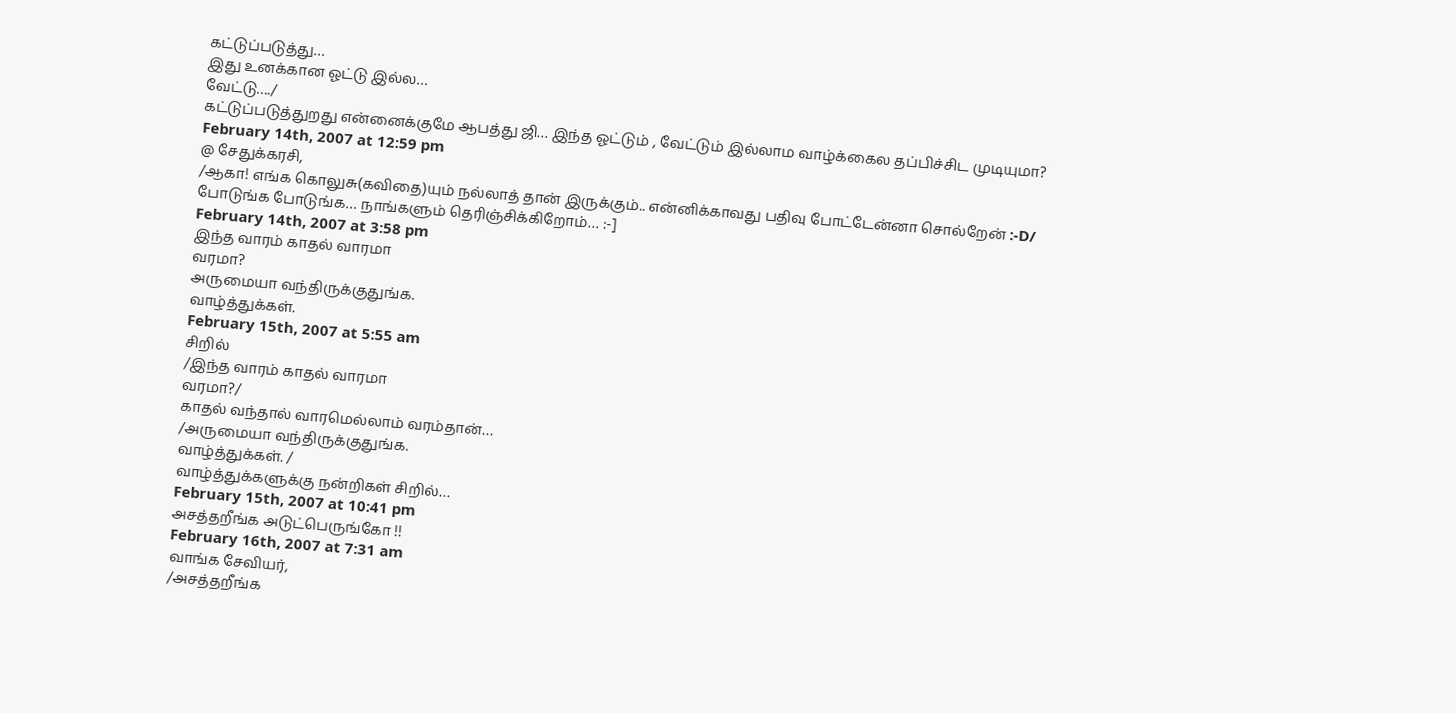கட்டுப்படுத்து…
இது உனக்கான ஓட்டு இல்ல…
வேட்டு…./
கட்டுப்படுத்துறது என்னைக்குமே ஆபத்து ஜி… இந்த ஓட்டும் , வேட்டும் இல்லாம வாழ்க்கைல தப்பிச்சிட முடியுமா?
February 14th, 2007 at 12:59 pm
@ சேதுக்கரசி,
/ஆகா! எங்க கொலுசு(கவிதை)யும் நல்லாத் தான் இருக்கும்.. என்னிக்காவது பதிவு போட்டேன்னா சொல்றேன் :-D/
போடுங்க போடுங்க… நாங்களும் தெரிஞ்சிக்கிறோம்… :-]
February 14th, 2007 at 3:58 pm
இந்த வாரம் காதல் வாரமா
வரமா?
அருமையா வந்திருக்குதுங்க.
வாழ்த்துக்கள்.
February 15th, 2007 at 5:55 am
சிறில்
/இந்த வாரம் காதல் வாரமா
வரமா?/
காதல் வந்தால் வாரமெல்லாம் வரம்தான்…
/அருமையா வந்திருக்குதுங்க.
வாழ்த்துக்கள். /
வாழ்த்துக்களுக்கு நன்றிகள் சிறில்…
February 15th, 2007 at 10:41 pm
அசத்தறீங்க அடுட்பெருங்கோ !!
February 16th, 2007 at 7:31 am
வாங்க சேவியர்,
/அசத்தறீங்க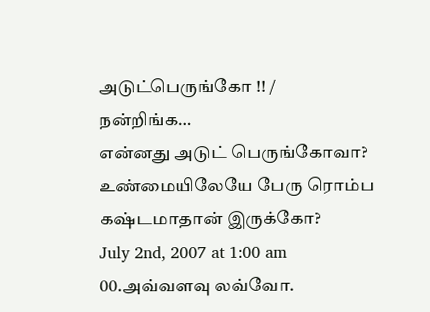அடுட்பெருங்கோ !! /
நன்றிங்க…
என்னது அடுட் பெருங்கோவா?
உண்மையிலேயே பேரு ரொம்ப கஷ்டமாதான் இருக்கோ?
July 2nd, 2007 at 1:00 am
00.அவ்வளவு லவ்வோ.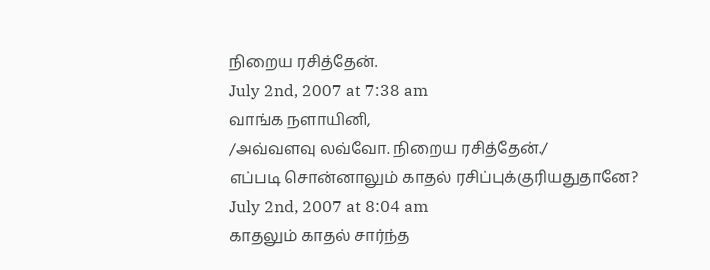நிறைய ரசித்தேன்.
July 2nd, 2007 at 7:38 am
வாங்க நளாயினி,
/அவ்வளவு லவ்வோ. நிறைய ரசித்தேன்./
எப்படி சொன்னாலும் காதல் ரசிப்புக்குரியதுதானே?
July 2nd, 2007 at 8:04 am
காதலும் காதல் சார்ந்த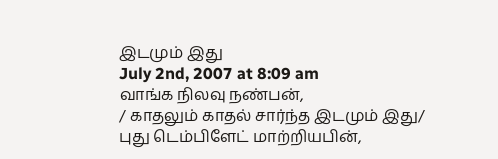இடமும் இது
July 2nd, 2007 at 8:09 am
வாங்க நிலவு நண்பன்,
/ காதலும் காதல் சார்ந்த இடமும் இது/
புது டெம்பிளேட் மாற்றியபின்,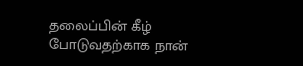தலைப்பின் கீழ் போடுவதற்காக நான்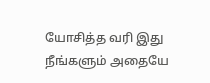யோசித்த வரி இது
நீங்களும் அதையே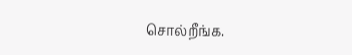சொல்றீங்க.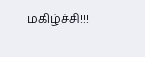மகிழ்ச்சி!!!